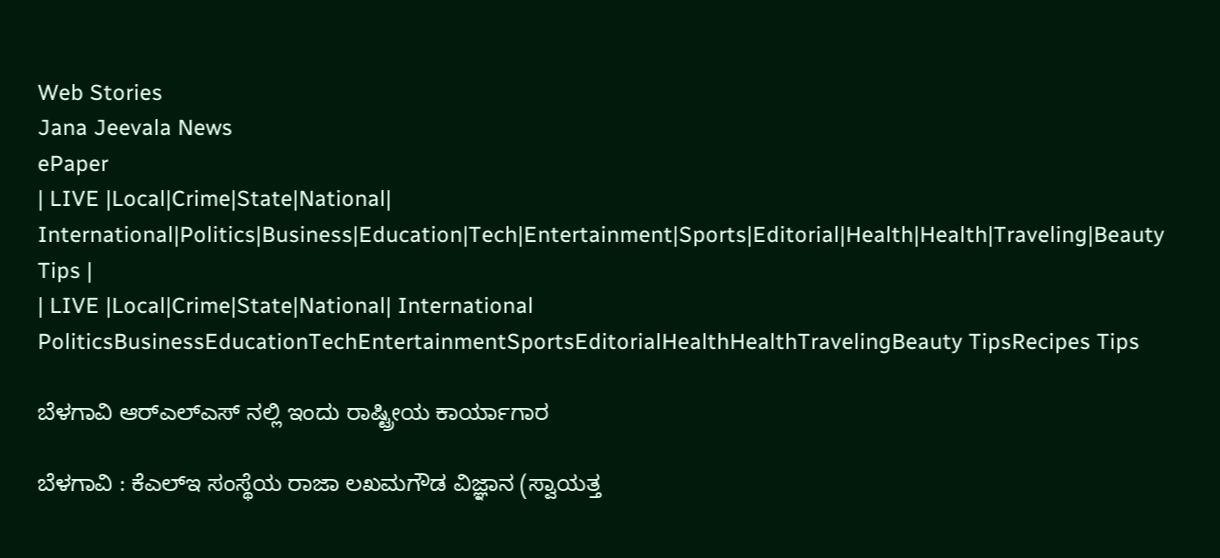Web Stories
Jana Jeevala News
ePaper
| LIVE |Local|Crime|State|National| International|Politics|Business|Education|Tech|Entertainment|Sports|Editorial|Health|Health|Traveling|Beauty Tips |
| LIVE |Local|Crime|State|National| International
PoliticsBusinessEducationTechEntertainmentSportsEditorialHealthHealthTravelingBeauty TipsRecipes Tips

ಬೆಳಗಾವಿ ಆರ್‌ಎಲ್ಎಸ್ ನಲ್ಲಿ ಇಂದು ರಾಷ್ಟ್ರೀಯ ಕಾರ್ಯಾಗಾರ

ಬೆಳಗಾವಿ : ಕೆಎಲ್ಇ ಸಂಸ್ಥೆಯ ರಾಜಾ ಲಖಮಗೌಡ ವಿಜ್ಞಾನ (ಸ್ವಾಯತ್ತ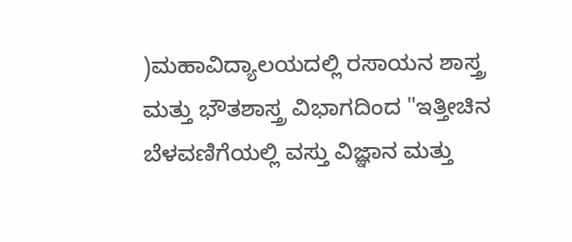)ಮಹಾವಿದ್ಯಾಲಯದಲ್ಲಿ ರಸಾಯನ ಶಾಸ್ತ್ರ ಮತ್ತು ಭೌತಶಾಸ್ತ್ರ ವಿಭಾಗದಿಂದ "ಇತ್ತೀಚಿನ ಬೆಳವಣಿಗೆಯಲ್ಲಿ ವಸ್ತು ವಿಜ್ಞಾನ ಮತ್ತು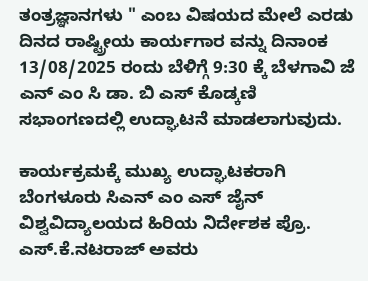ತಂತ್ರಜ್ಞಾನಗಳು " ಎಂಬ ವಿಷಯದ ಮೇಲೆ ಎರಡು ದಿನದ ರಾಷ್ಟ್ರೀಯ ಕಾರ್ಯಗಾರ ವನ್ನು ದಿನಾಂಕ 13/08/2025 ರಂದು ಬೆಳಿಗ್ಗೆ 9:30 ಕ್ಕೆ ಬೆಳಗಾವಿ ಜೆ ಎನ್ ಎಂ ಸಿ ಡಾ. ಬಿ ಎಸ್ ಕೊಡ್ಕಣಿ ಸಭಾಂಗಣದಲ್ಲಿ ಉದ್ಘಾಟನೆ ಮಾಡಲಾಗುವುದು.

ಕಾರ್ಯಕ್ರಮಕ್ಕೆ ಮುಖ್ಯ ಉದ್ಘಾಟಕರಾಗಿ ಬೆಂಗಳೂರು ಸಿಎನ್ ಎಂ ಎಸ್ ಜೈನ್ ವಿಶ್ವವಿದ್ಯಾಲಯದ ಹಿರಿಯ ನಿರ್ದೇಶಕ ಪ್ರೊ. ಎಸ್.ಕೆ.ನಟರಾಜ್ ಅವರು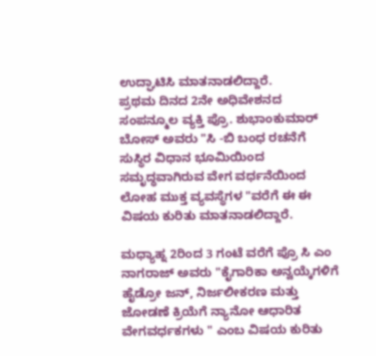ಉದ್ಘಾಟಿಸಿ ಮಾತನಾಡಲಿದ್ದಾರೆ.
ಪ್ರಥಮ ದಿನದ 2ನೇ ಅಧಿವೇಶನದ ಸಂಪನ್ಮೂಲ ವ್ಯಕ್ತಿ ಪ್ರೊ. ಶುಭಾಂಕುಮಾರ್ ಬೋಸ್ ಅವರು "ಸಿ -ಬಿ ಬಂಧ ರಚನೆಗೆ ಸುಸ್ಥಿರ ವಿಧಾನ ಭೂಮಿಯಿಂದ ಸಮೃದ್ಧವಾಗಿರುವ ವೇಗ ವರ್ಧನೆಯಿಂದ ಲೋಹ ಮುಕ್ತ ವ್ಯವಸ್ಥೆಗಳ "ವರೆಗೆ ಈ ಈ ವಿಷಯ ಕುರಿತು ಮಾತನಾಡಲಿದ್ದಾರೆ.

ಮಧ್ಯಾಹ್ನ 2ರಿಂದ 3 ಗಂಟೆ ವರೆಗೆ ಪ್ರೊ ಸಿ ಎಂ ನಾಗರಾಜ್ ಅವರು "ಕೈಗಾರಿಕಾ ಅನ್ವಯ್ಕೆಗಳಿಗೆ ಹೈಡ್ರೋ ಜನ್, ನಿರ್ಜಲೀಕರಣ ಮತ್ತು ಜೋಡಣೆ ಕ್ರಿಯೆಗೆ ನ್ಯಾನೋ ಆಧಾರಿತ ವೇಗವರ್ಧಕಗಳು " ಎಂಬ ವಿಷಯ ಕುರಿತು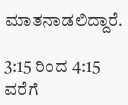ಮಾತನಾಡಲಿದ್ದಾರೆ.

3:15 ರಿಂದ 4:15 ವರೆಗೆ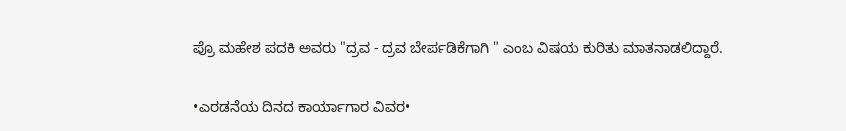ಪ್ರೊ ಮಹೇಶ ಪದಕಿ ಅವರು "ದ್ರವ - ದ್ರವ ಬೇರ್ಪಡಿಕೆಗಾಗಿ " ಎಂಬ ವಿಷಯ ಕುರಿತು ಮಾತನಾಡಲಿದ್ದಾರೆ.

•ಎರಡನೆಯ ದಿನದ ಕಾರ್ಯಾಗಾರ ವಿವರ•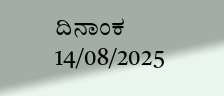ದಿನಾಂಕ 14/08/2025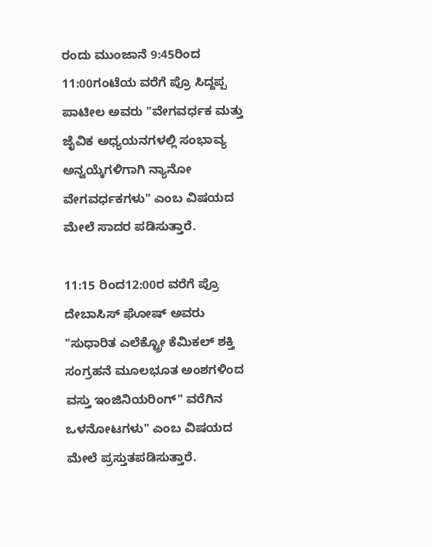ರಂದು ಮುಂಜಾನೆ 9:45ರಿಂದ 11:00ಗಂಟೆಯ ವರೆಗೆ ಪ್ರೊ ಸಿದ್ದಪ್ಪ ಪಾಟೀಲ ಅವರು "ವೇಗವರ್ಧಕ ಮತ್ತು ಜೈವಿಕ ಅಧ್ಯಯನಗಳಲ್ಲಿ ಸಂಭಾವ್ಯ ಅನ್ವಯ್ಕೆಗಳಿಗಾಗಿ ನ್ಯಾನೋ ವೇಗವರ್ಧಕಗಳು" ಎಂಬ ವಿಷಯದ ಮೇಲೆ ಸಾದರ ಪಡಿಸುತ್ತಾರೆ.

11:15 ರಿಂದ12:00ರ ವರೆಗೆ ಪ್ರೊ ದೇಬಾಸಿಸ್ ಘೋಷ್ ಅವರು "ಸುಧಾರಿತ ಎಲೆಕ್ಟ್ರೋ ಕೆಮಿಕಲ್ ಶಕ್ತಿ ಸಂಗ್ರಹನೆ ಮೂಲಭೂತ ಅಂಶಗಳಿಂದ ವಸ್ತು ಇಂಜಿನಿಯರಿಂಗ್" ವರೆಗಿನ ಒಳನೋಟಗಳು" ಎಂಬ ವಿಷಯದ ಮೇಲೆ ಪ್ರಸ್ತುತಪಡಿಸುತ್ತಾರೆ.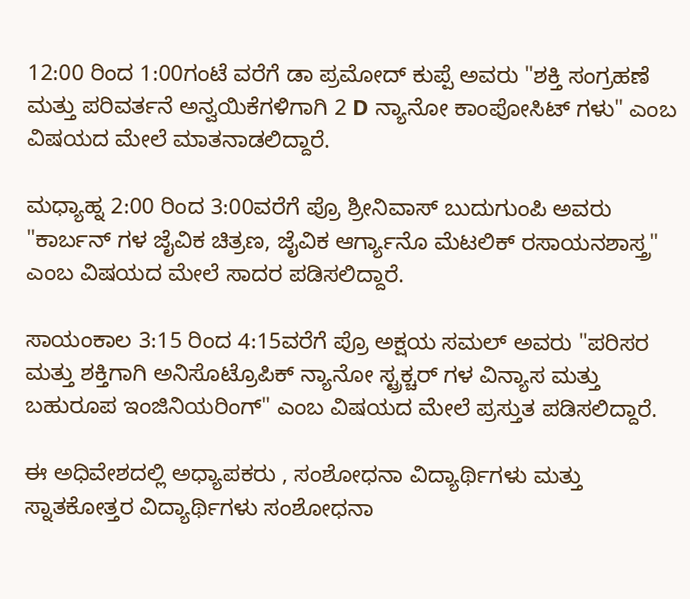12:00 ರಿಂದ 1:00ಗಂಟೆ ವರೆಗೆ ಡಾ ಪ್ರಮೋದ್ ಕುಪ್ಪೆ ಅವರು "ಶಕ್ತಿ ಸಂಗ್ರಹಣೆ ಮತ್ತು ಪರಿವರ್ತನೆ ಅನ್ವಯಿಕೆಗಳಿಗಾಗಿ 2 D ನ್ಯಾನೋ ಕಾಂಪೋಸಿಟ್ ಗಳು" ಎಂಬ ವಿಷಯದ ಮೇಲೆ ಮಾತನಾಡಲಿದ್ದಾರೆ.

ಮಧ್ಯಾಹ್ನ 2:00 ರಿಂದ 3:00ವರೆಗೆ ಪ್ರೊ ಶ್ರೀನಿವಾಸ್ ಬುದುಗುಂಪಿ ಅವರು "ಕಾರ್ಬನ್ ಗಳ ಜೈವಿಕ ಚಿತ್ರಣ, ಜೈವಿಕ ಆರ್ಗ್ಯಾನೊ ಮೆಟಲಿಕ್ ರಸಾಯನಶಾಸ್ತ್ರ" ಎಂಬ ವಿಷಯದ ಮೇಲೆ ಸಾದರ ಪಡಿಸಲಿದ್ದಾರೆ.

ಸಾಯಂಕಾಲ 3:15 ರಿಂದ 4:15ವರೆಗೆ ಪ್ರೊ ಅಕ್ಷಯ ಸಮಲ್ ಅವರು "ಪರಿಸರ ಮತ್ತು ಶಕ್ತಿಗಾಗಿ ಅನಿಸೊಟ್ರೊಪಿಕ್ ನ್ಯಾನೋ ಸ್ಟ್ರಕ್ಚರ್ ಗಳ ವಿನ್ಯಾಸ ಮತ್ತು ಬಹುರೂಪ ಇಂಜಿನಿಯರಿಂಗ್" ಎಂಬ ವಿಷಯದ ಮೇಲೆ ಪ್ರಸ್ತುತ ಪಡಿಸಲಿದ್ದಾರೆ.

ಈ ಅಧಿವೇಶದಲ್ಲಿ ಅಧ್ಯಾಪಕರು , ಸಂಶೋಧನಾ ವಿದ್ಯಾರ್ಥಿಗಳು ಮತ್ತು ಸ್ನಾತಕೋತ್ತರ ವಿದ್ಯಾರ್ಥಿಗಳು ಸಂಶೋಧನಾ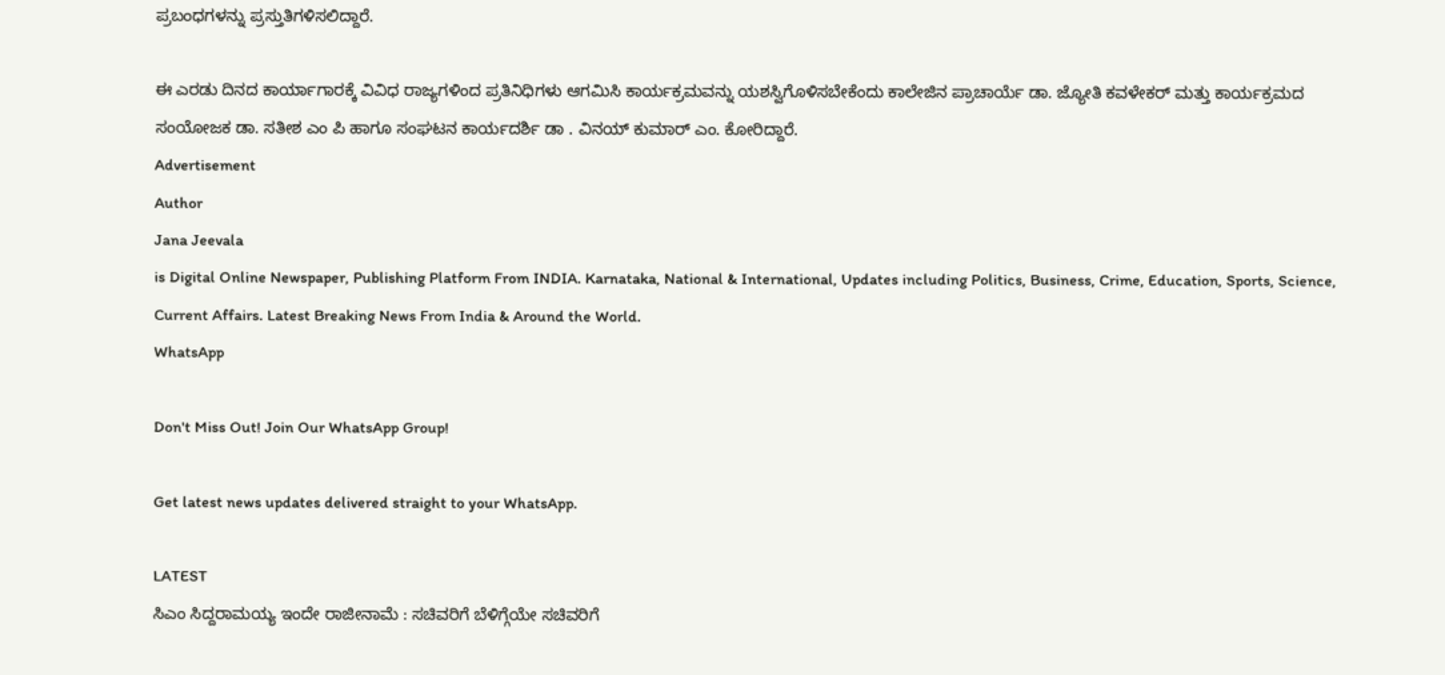ಪ್ರಬಂಧಗಳನ್ನು ಪ್ರಸ್ತುತಿಗಳಿಸಲಿದ್ದಾರೆ.

ಈ ಎರಡು ದಿನದ ಕಾರ್ಯಾಗಾರಕ್ಕೆ ವಿವಿಧ ರಾಜ್ಯಗಳಿಂದ ಪ್ರತಿನಿಧಿಗಳು ಆಗಮಿಸಿ ಕಾರ್ಯಕ್ರಮವನ್ನು ಯಶಸ್ವಿಗೊಳಿಸಬೇಕೆಂದು ಕಾಲೇಜಿನ ಪ್ರಾಚಾರ್ಯೆ ಡಾ. ಜ್ಯೋತಿ ಕವಳೇಕರ್ ಮತ್ತು ಕಾರ್ಯಕ್ರಮದ ಸಂಯೋಜಕ ಡಾ. ಸತೀಶ ಎಂ ಪಿ ಹಾಗೂ ಸಂಘಟನ ಕಾರ್ಯದರ್ಶಿ ಡಾ . ವಿನಯ್ ಕುಮಾರ್ ಎಂ. ಕೋರಿದ್ದಾರೆ.
Advertisement
Author
Jana Jeevala
is Digital Online Newspaper, Publishing Platform From INDIA. Karnataka, National & International, Updates including Politics, Business, Crime, Education, Sports, Science, Current Affairs. Latest Breaking News From India & Around the World.
WhatsApp

Don't Miss Out! Join Our WhatsApp Group!

Get latest news updates delivered straight to your WhatsApp.

LATEST
ಸಿಎಂ ಸಿದ್ದರಾಮಯ್ಯ ಇಂದೇ ರಾಜೀನಾಮೆ : ಸಚಿವರಿಗೆ ಬೆಳಿಗ್ಗೆಯೇ ಸಚಿವರಿಗೆ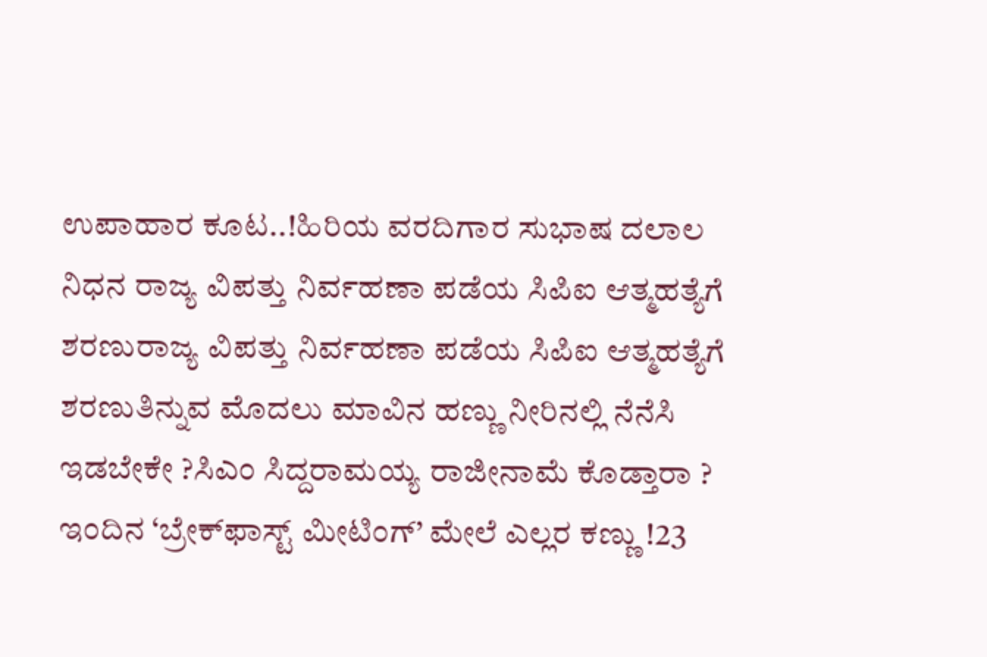ಉಪಾಹಾರ ಕೂಟ..!ಹಿರಿಯ ವರದಿಗಾರ ಸುಭಾಷ ದಲಾಲ ನಿಧನ ರಾಜ್ಯ ವಿಪತ್ತು ನಿರ್ವಹಣಾ ಪಡೆಯ ಸಿಪಿಐ ಆತ್ಮಹತ್ಯೆಗೆ ಶರಣುರಾಜ್ಯ ವಿಪತ್ತು ನಿರ್ವಹಣಾ ಪಡೆಯ ಸಿಪಿಐ ಆತ್ಮಹತ್ಯೆಗೆ ಶರಣುತಿನ್ನುವ ಮೊದಲು ಮಾವಿನ ಹಣ್ಣು ನೀರಿನಲ್ಲಿ ನೆನೆಸಿ ಇಡಬೇಕೇ ?ಸಿಎಂ ಸಿದ್ದರಾಮಯ್ಯ ರಾಜೀನಾಮೆ ಕೊಡ್ತಾರಾ ? ಇಂದಿನ ‘ಬ್ರೇಕ್‌ಫಾಸ್ಟ್ ಮೀಟಿಂಗ್’ ಮೇಲೆ ಎಲ್ಲರ ಕಣ್ಣು !23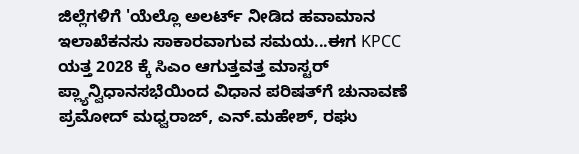ಜಿಲ್ಲೆಗಳಿಗೆ 'ಯೆಲ್ಲೊ ಅಲರ್ಟ್ ನೀಡಿದ ಹವಾಮಾನ ಇಲಾಖೆಕನಸು ಸಾಕಾರವಾಗುವ ಸಮಯ...ಈಗ KPCC ಯತ್ತ 2028 ಕ್ಕೆ ಸಿಎಂ ಆಗುತ್ತವತ್ತ ಮಾಸ್ಟರ್ ಪ್ಲ್ಯಾನ್ವಿಧಾನಸಭೆಯಿಂದ ವಿಧಾನ ಪರಿಷತ್‌ಗೆ ಚುನಾವಣೆ ಪ್ರಮೋದ್ ಮಧ್ವರಾಜ್, ಎನ್.ಮಹೇಶ್‌, ರಘು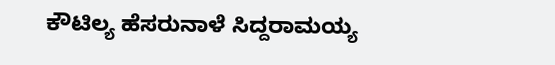ಕೌಟಿಲ್ಯ ಹೆಸರುನಾಳೆ ಸಿದ್ದರಾಮಯ್ಯ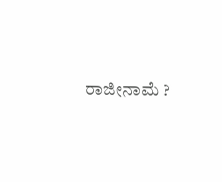ರಾಜೀನಾಮೆ ?